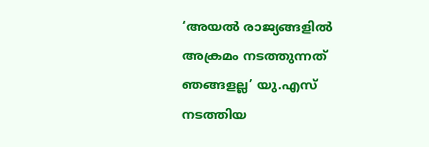‘അയൽ രാജ്യങ്ങളിൽ അക്രമം നടത്തുന്നത് ഞങ്ങളല്ല’ യു.എസ് നടത്തിയ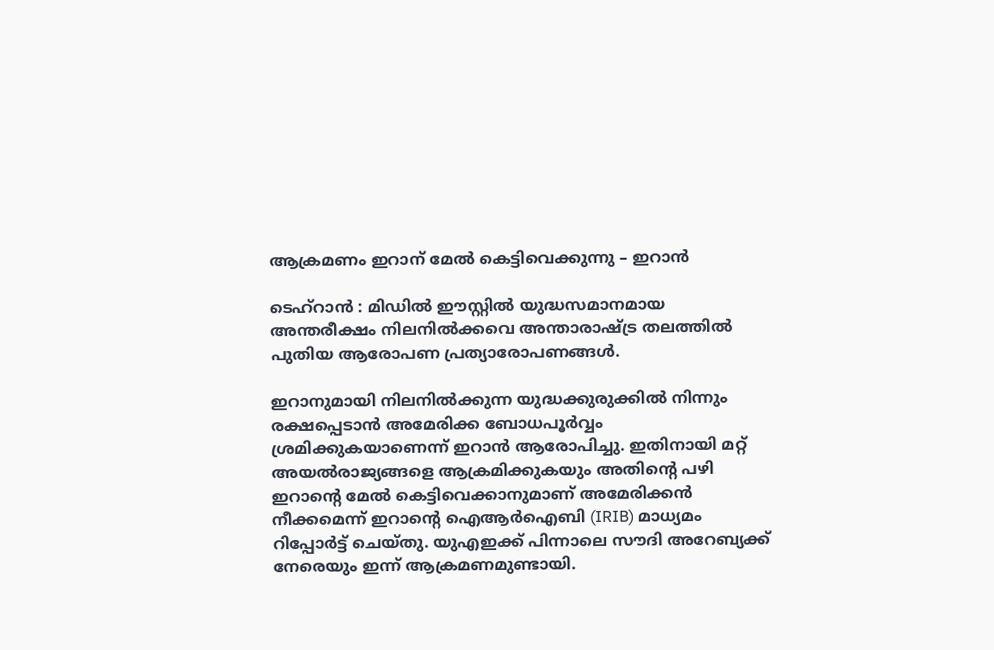ആക്രമണം ഇറാന് മേൽ കെട്ടിവെക്കുന്നു – ഇറാൻ

ടെഹ്റാൻ : മിഡില്‍ ഈസ്റ്റില്‍ യുദ്ധസമാനമായ അന്തരീക്ഷം നിലനില്‍ക്കവെ അന്താരാഷ്ട്ര തലത്തില്‍ പുതിയ ആരോപണ പ്രത്യാരോപണങ്ങള്‍.

ഇറാനുമായി നിലനില്‍ക്കുന്ന യുദ്ധക്കുരുക്കില്‍ നിന്നും രക്ഷപ്പെടാൻ അമേരിക്ക ബോധപൂർവ്വം ശ്രമിക്കുകയാണെന്ന് ഇറാൻ ആരോപിച്ചു. ഇതിനായി മറ്റ് അയല്‍രാജ്യങ്ങളെ ആക്രമിക്കുകയും അതിന്റെ പഴി ഇറാന്റെ മേല്‍ കെട്ടിവെക്കാനുമാണ് അമേരിക്കൻ നീക്കമെന്ന് ഇറാന്റെ ഐആർഐബി (IRIB) മാധ്യമം റിപ്പോർട്ട് ചെയ്തു. യുഎഇക്ക് പിന്നാലെ സൗദി അറേബ്യക്ക് നേരെയും ഇന്ന് ആക്രമണമുണ്ടായി.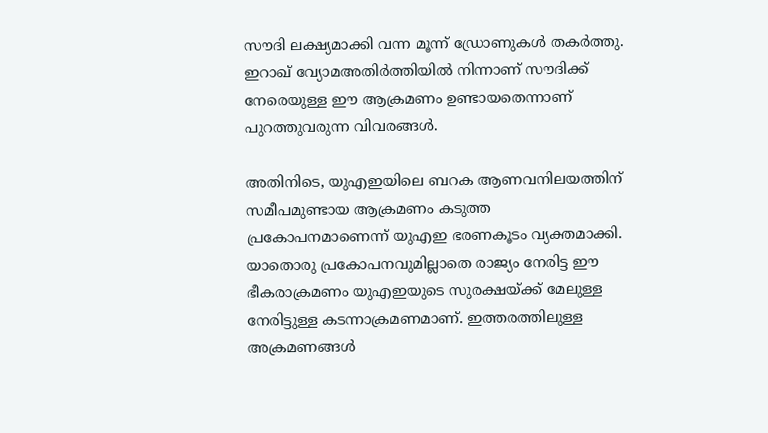സൗദി ലക്ഷ്യമാക്കി വന്ന മൂന്ന് ഡ്രോണുകള്‍ തകർത്തു. ഇറാഖ് വ്യോമഅതിർത്തിയില്‍ നിന്നാണ് സൗദിക്ക് നേരെയുള്ള ഈ ആക്രമണം ഉണ്ടായതെന്നാണ് പുറത്തുവരുന്ന വിവരങ്ങള്‍.

അതിനിടെ, യുഎഇയിലെ ബറക ആണവനിലയത്തിന് സമീപമുണ്ടായ ആക്രമണം കടുത്ത പ്രകോപനമാണെന്ന് യുഎഇ ഭരണകൂടം വ്യക്തമാക്കി. യാതൊരു പ്രകോപനവുമില്ലാതെ രാജ്യം നേരിട്ട ഈ ഭീകരാക്രമണം യുഎഇയുടെ സുരക്ഷയ്ക്ക് മേലുള്ള നേരിട്ടുള്ള കടന്നാക്രമണമാണ്. ഇത്തരത്തിലുള്ള അക്രമണങ്ങള്‍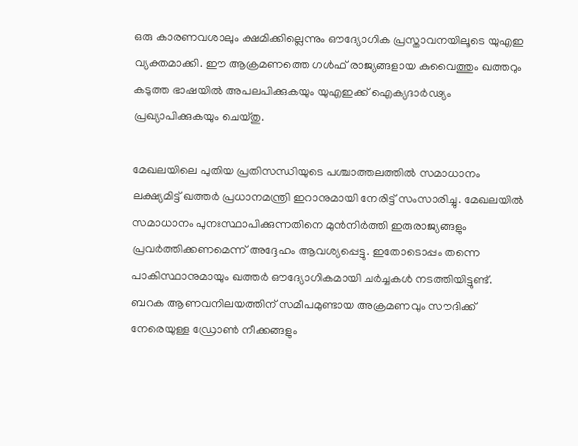ഒരു കാരണവശാലും ക്ഷമിക്കില്ലെന്നും ഔദ്യോഗിക പ്രസ്താവനയിലൂടെ യുഎഇ വ്യക്തമാക്കി. ഈ ആക്രമണത്തെ ഗള്‍ഫ് രാജ്യങ്ങളായ കുവൈത്തും ഖത്തറും കടുത്ത ഭാഷയില്‍ അപലപിക്കുകയും യുഎഇക്ക് ഐക്യദാർഢ്യം പ്രഖ്യാപിക്കുകയും ചെയ്തു.

മേഖലയിലെ പുതിയ പ്രതിസന്ധിയുടെ പശ്ചാത്തലത്തില്‍ സമാധാനം ലക്ഷ്യമിട്ട് ഖത്തർ പ്രധാനമന്ത്രി ഇറാനുമായി നേരിട്ട് സംസാരിച്ചു. മേഖലയില്‍ സമാധാനം പുനഃസ്ഥാപിക്കുന്നതിനെ മുൻനിർത്തി ഇരുരാജ്യങ്ങളും പ്രവർത്തിക്കണമെന്ന് അദ്ദേഹം ആവശ്യപ്പെട്ടു. ഇതോടൊപ്പം തന്നെ പാകിസ്ഥാനുമായും ഖത്തർ ഔദ്യോഗികമായി ചർച്ചകള്‍ നടത്തിയിട്ടുണ്ട്. ബറക ആണവനിലയത്തിന് സമീപമുണ്ടായ അക്രമണവും സൗദിക്ക് നേരെയുള്ള ഡ്രോണ്‍ നീക്കങ്ങളും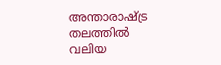അന്താരാഷ്ട്ര തലത്തില്‍ വലിയ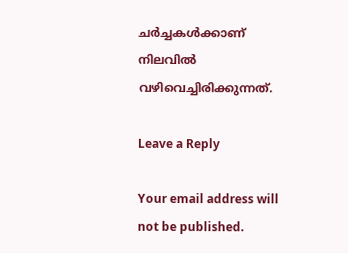ചർച്ചകള്‍ക്കാണ് നിലവില്‍ വഴിവെച്ചിരിക്കുന്നത്.

Leave a Reply

Your email address will not be published.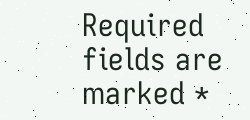Required fields are marked *